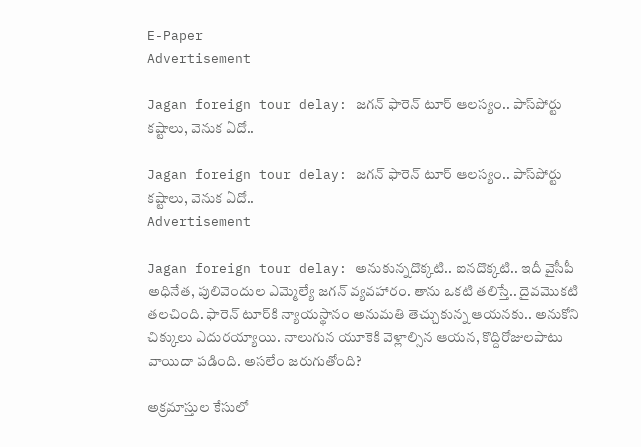E-Paper
Advertisement

Jagan foreign tour delay: జగన్ ఫారెన్ టూర్ ఆలస్యం.. పాస్‌పోర్టు కష్టాలు, వెనుక ఏదో..

Jagan foreign tour delay: జగన్ ఫారెన్ టూర్ ఆలస్యం.. పాస్‌పోర్టు కష్టాలు, వెనుక ఏదో..
Advertisement

Jagan foreign tour delay: అనుకున్నదొక్కటి.. ఐనదొక్కటి.. ఇదీ వైసీపీ అధినేత, పులివెందుల ఎమ్మెల్యే జగన్ వ్యవహారం. తాను ఒకటి తలిస్తే.. దైవమొకటి తలచింది. ఫారెన్ టూర్‌కి న్యాయస్థానం అనుమతి తెచ్చుకున్న ఆయనకు.. అనుకోని చిక్కులు ఎదురయ్యాయి. నాలుగున యూకెకి వెళ్లాల్సిన ఆయన, కొద్దిరోజులపాటు వాయిదా పడింది. అసలేం జరుగుతోంది?

అక్రమాస్తుల కేసులో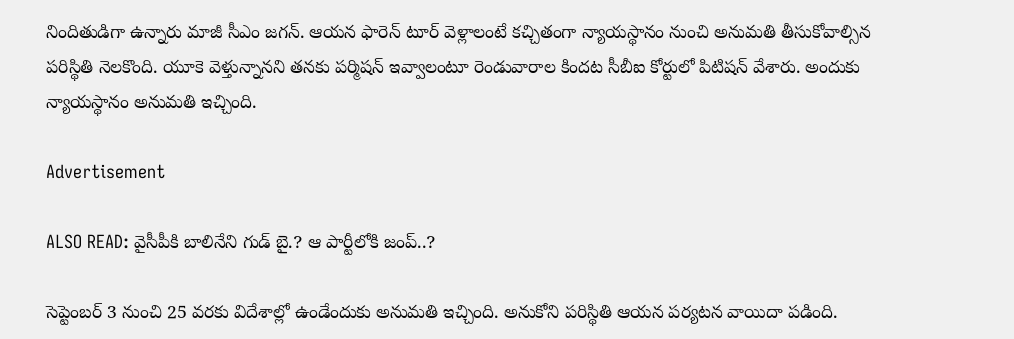నిందితుడిగా ఉన్నారు మాజీ సీఎం జగన్. ఆయన ఫారెన్ టూర్ వెళ్లాలంటే కచ్చితంగా న్యాయస్థానం నుంచి అనుమతి తీసుకోవాల్సిన పరిస్థితి నెలకొంది. యూకె వెళ్తున్నానని తనకు పర్మిషన్ ఇవ్వాలంటూ రెండువారాల కిందట సీబీఐ కోర్టులో పిటిషన్ వేశారు. అందుకు న్యాయస్థానం అనుమతి ఇచ్చింది.

Advertisement

ALSO READ: వైసీపీకి బాలినేని గుడ్ బై.? ఆ పార్టీలోకి జంప్..?

సెప్టెంబర్ 3 నుంచి 25 వరకు విదేశాల్లో ఉండేందుకు అనుమతి ఇచ్చింది. అనుకోని పరిస్థితి ఆయన పర్యటన వాయిదా పడింది.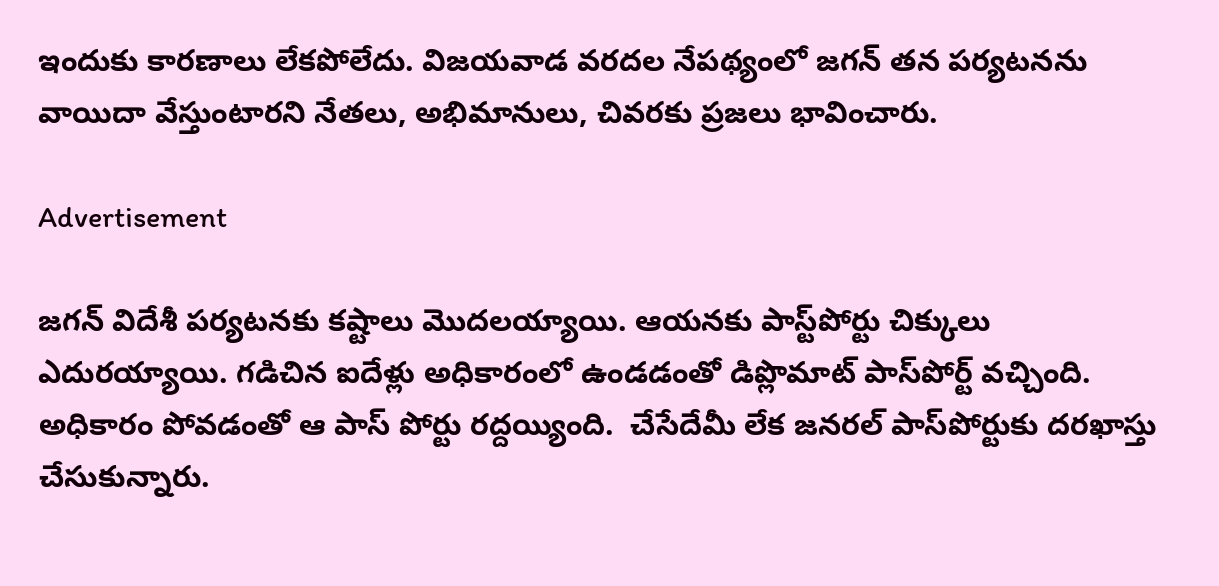ఇందుకు కారణాలు లేకపోలేదు. విజయవాడ వరదల నేపథ్యంలో జగన్ తన పర్యటనను వాయిదా వేస్తుంటారని నేతలు, అభిమానులు, చివరకు ప్రజలు భావించారు.

Advertisement

జగన్ విదేశీ పర్యటనకు కష్టాలు మొదలయ్యాయి. ఆయనకు పాస్ట్‌పోర్టు చిక్కులు ఎదురయ్యాయి. గడిచిన ఐదేళ్లు అధికారంలో ఉండడంతో డిప్లొమాట్ పాస్‌పోర్ట్ వచ్చింది. అధికారం పోవడంతో ఆ పాస్ పోర్టు రద్దయ్యింది.  చేసేదేమీ లేక జనరల్ పాస్‌పోర్టుకు దరఖాస్తు చేసుకున్నారు.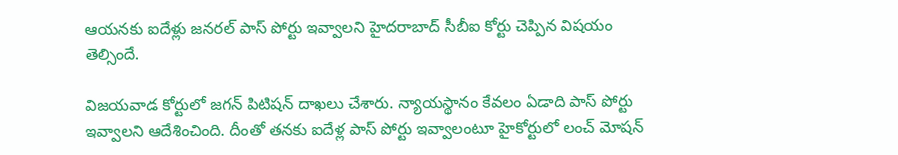ఆయనకు ఐదేళ్లు జనరల్ పాస్ పోర్టు ఇవ్వాలని హైదరాబాద్ సీబీఐ కోర్టు చెప్పిన విషయం తెల్సిందే.

విజయవాడ కోర్టులో జగన్ పిటిషన్ దాఖలు చేశారు. న్యాయస్థానం కేవలం ఏడాది పాస్ పోర్టు ఇవ్వాలని ఆదేశించింది. దీంతో తనకు ఐదేళ్ల పాస్ పోర్టు ఇవ్వాలంటూ హైకోర్టులో లంచ్ మోషన్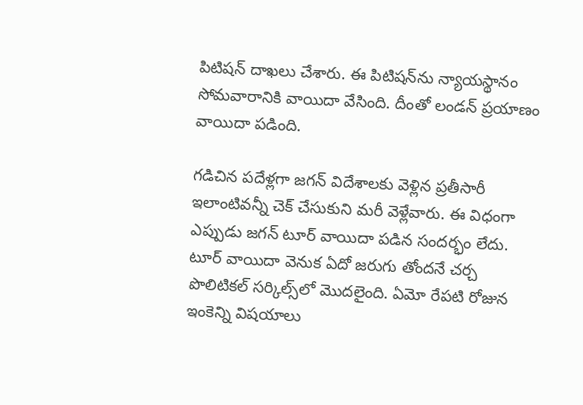పిటిషన్ దాఖలు చేశారు. ఈ పిటిషన్‌ను న్యాయస్థానం సోమవారానికి వాయిదా వేసింది. దీంతో లండన్ ప్రయాణం వాయిదా పడింది.

గడిచిన పదేళ్లగా జగన్ విదేశాలకు వెళ్లిన ప్రతీసారీ ఇలాంటివన్నీ చెక్ చేసుకుని మరీ వెళ్లేవారు. ఈ విధంగా ఎప్పుడు జగన్ టూర్ వాయిదా పడిన సందర్భం లేదు. టూర్ వాయిదా వెనుక ఏదో జరుగు తోందనే చర్చ పొలిటికల్ సర్కిల్స్‌లో మొదలైంది. ఏమో రేపటి రోజున ఇంకెన్ని విషయాలు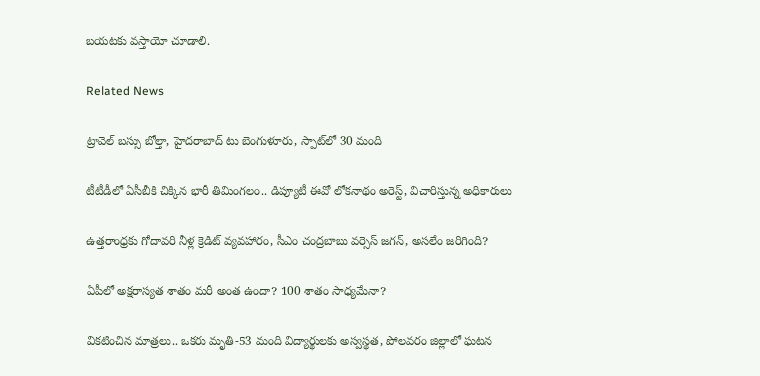బయటకు వస్తాయో చూడాలి.

Related News

ట్రావెల్ బస్సు బోల్తా, హైదరాబాద్ టు బెంగుళూరు, స్పాట్‌లో 30 మంది

టీటీడీలో ఏసీబీకి చిక్కిన భారీ తిమింగలం.. డిప్యూటీ ఈవో లోకనాథం అరెస్ట్, విచారిస్తున్న అధికారులు

ఉత్తరాంధ్రకు గోదావరి నీళ్ల క్రెడిట్ వ్యవహారం, సీఎం చంద్రబాబు వర్సెస్ జగన్, అసలేం జరిగింది?

ఏపీలో అక్షరాస్యత శాతం మరీ అంత ఉందా? 100 శాతం సాధ్యమేనా?

వికటించిన మాత్రలు.. ఒకరు మృతి-53 మంది విద్యార్థులకు అస్వస్థత, పోలవరం జిల్లాలో ఘటన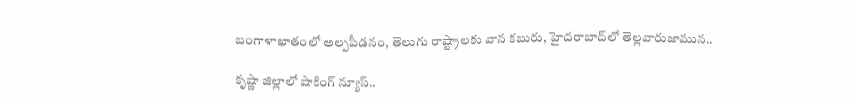బంగాళాఖాతంలో అల్పపీడనం, తెలుగు రాష్ట్రాలకు వాన కబురు, హైదరాబాద్‌లో తెల్లవారుజామున..

కృష్ణా జిల్లాలో షాకింగ్ న్యూస్..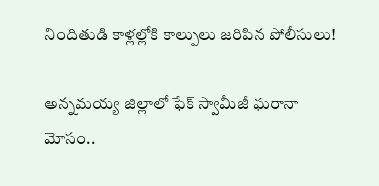నిందితుడి కాళ్లల్లోకి కాల్పులు జరిపిన పోలీసులు!

అన్నమయ్య జిల్లాలో ఫేక్ స్వామీజీ ఘరానా మోసం..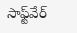సాఫ్ట్‌వేర్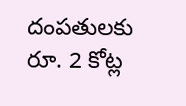దంపతులకు రూ. 2 కోట్ల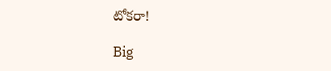టోకరా!

Big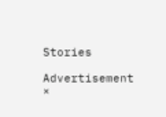Stories

Advertisement
×